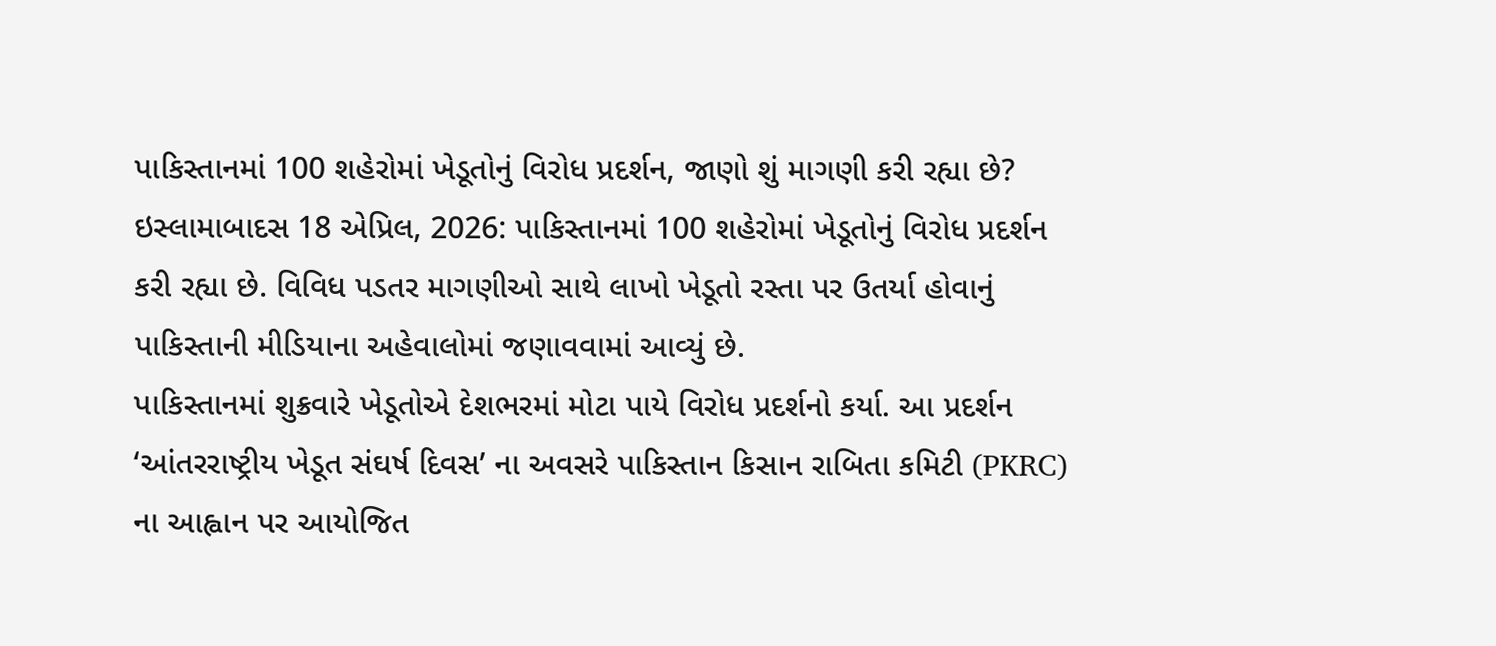પાકિસ્તાનમાં 100 શહેરોમાં ખેડૂતોનું વિરોધ પ્રદર્શન, જાણો શું માગણી કરી રહ્યા છે?
ઇસ્લામાબાદસ 18 એપ્રિલ, 2026: પાકિસ્તાનમાં 100 શહેરોમાં ખેડૂતોનું વિરોધ પ્રદર્શન કરી રહ્યા છે. વિવિધ પડતર માગણીઓ સાથે લાખો ખેડૂતો રસ્તા પર ઉતર્યા હોવાનું પાકિસ્તાની મીડિયાના અહેવાલોમાં જણાવવામાં આવ્યું છે.
પાકિસ્તાનમાં શુક્રવારે ખેડૂતોએ દેશભરમાં મોટા પાયે વિરોધ પ્રદર્શનો કર્યા. આ પ્રદર્શન ‘આંતરરાષ્ટ્રીય ખેડૂત સંઘર્ષ દિવસ’ ના અવસરે પાકિસ્તાન કિસાન રાબિતા કમિટી (PKRC) ના આહ્વાન પર આયોજિત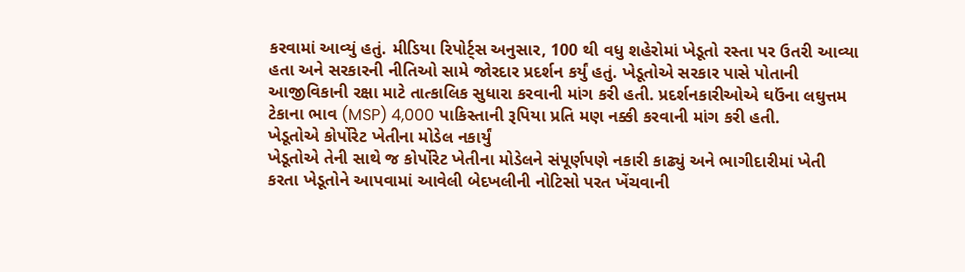કરવામાં આવ્યું હતું. મીડિયા રિપોર્ટ્સ અનુસાર, 100 થી વધુ શહેરોમાં ખેડૂતો રસ્તા પર ઉતરી આવ્યા હતા અને સરકારની નીતિઓ સામે જોરદાર પ્રદર્શન કર્યું હતું. ખેડૂતોએ સરકાર પાસે પોતાની આજીવિકાની રક્ષા માટે તાત્કાલિક સુધારા કરવાની માંગ કરી હતી. પ્રદર્શનકારીઓએ ઘઉંના લઘુત્તમ ટેકાના ભાવ (MSP) 4,000 પાકિસ્તાની રૂપિયા પ્રતિ મણ નક્કી કરવાની માંગ કરી હતી.
ખેડૂતોએ કોર્પોરેટ ખેતીના મોડેલ નકાર્યું
ખેડૂતોએ તેની સાથે જ કોર્પોરેટ ખેતીના મોડેલને સંપૂર્ણપણે નકારી કાઢ્યું અને ભાગીદારીમાં ખેતી કરતા ખેડૂતોને આપવામાં આવેલી બેદખલીની નોટિસો પરત ખેંચવાની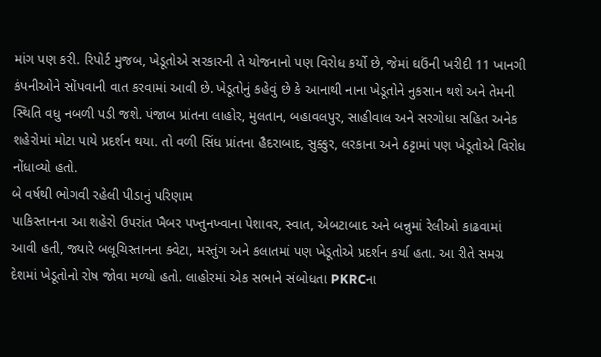માંગ પણ કરી. રિપોર્ટ મુજબ, ખેડૂતોએ સરકારની તે યોજનાનો પણ વિરોધ કર્યો છે, જેમાં ઘઉંની ખરીદી 11 ખાનગી કંપનીઓને સોંપવાની વાત કરવામાં આવી છે. ખેડૂતોનું કહેવું છે કે આનાથી નાના ખેડૂતોને નુકસાન થશે અને તેમની સ્થિતિ વધુ નબળી પડી જશે. પંજાબ પ્રાંતના લાહોર, મુલતાન, બહાવલપુર, સાહીવાલ અને સરગોધા સહિત અનેક શહેરોમાં મોટા પાયે પ્રદર્શન થયા. તો વળી સિંધ પ્રાંતના હૈદરાબાદ, સુક્કુર, લરકાના અને ઠટ્ટામાં પણ ખેડૂતોએ વિરોધ નોંધાવ્યો હતો.
બે વર્ષથી ભોગવી રહેલી પીડાનું પરિણામ
પાકિસ્તાનના આ શહેરો ઉપરાંત ખૈબર પખ્તુનખ્વાના પેશાવર, સ્વાત, એબટાબાદ અને બન્નુમાં રેલીઓ કાઢવામાં આવી હતી, જ્યારે બલૂચિસ્તાનના ક્વેટા, મસ્તુંગ અને કલાતમાં પણ ખેડૂતોએ પ્રદર્શન કર્યા હતા. આ રીતે સમગ્ર દેશમાં ખેડૂતોનો રોષ જોવા મળ્યો હતો. લાહોરમાં એક સભાને સંબોધતા PKRCના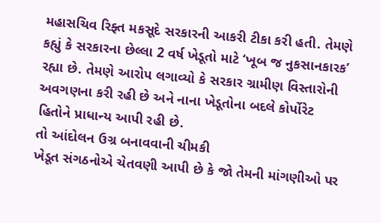મહાસચિવ રિફ્ત મકસૂદે સરકારની આકરી ટીકા કરી હતી. તેમણે કહ્યું કે સરકારના છેલ્લા 2 વર્ષ ખેડૂતો માટે ‘ખૂબ જ નુકસાનકારક’ રહ્યા છે. તેમણે આરોપ લગાવ્યો કે સરકાર ગ્રામીણ વિસ્તારોની અવગણના કરી રહી છે અને નાના ખેડૂતોના બદલે કોર્પોરેટ હિતોને પ્રાધાન્ય આપી રહી છે.
તો આંદોલન ઉગ્ર બનાવવાની ચીમકી
ખેડૂત સંગઠનોએ ચેતવણી આપી છે કે જો તેમની માંગણીઓ પર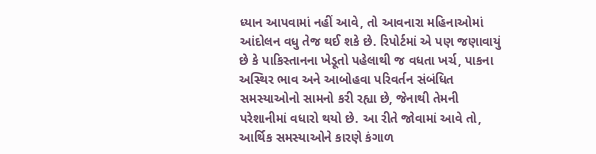ધ્યાન આપવામાં નહીં આવે, તો આવનારા મહિનાઓમાં આંદોલન વધુ તેજ થઈ શકે છે. રિપોર્ટમાં એ પણ જણાવાયું છે કે પાકિસ્તાનના ખેડૂતો પહેલાથી જ વધતા ખર્ચ, પાકના અસ્થિર ભાવ અને આબોહવા પરિવર્તન સંબંધિત સમસ્યાઓનો સામનો કરી રહ્યા છે, જેનાથી તેમની પરેશાનીમાં વધારો થયો છે. આ રીતે જોવામાં આવે તો, આર્થિક સમસ્યાઓને કારણે કંગાળ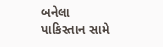બનેલા પાકિસ્તાન સામે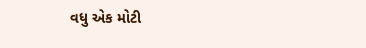વધુ એક મોટી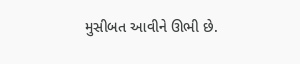મુસીબત આવીને ઊભી છે.